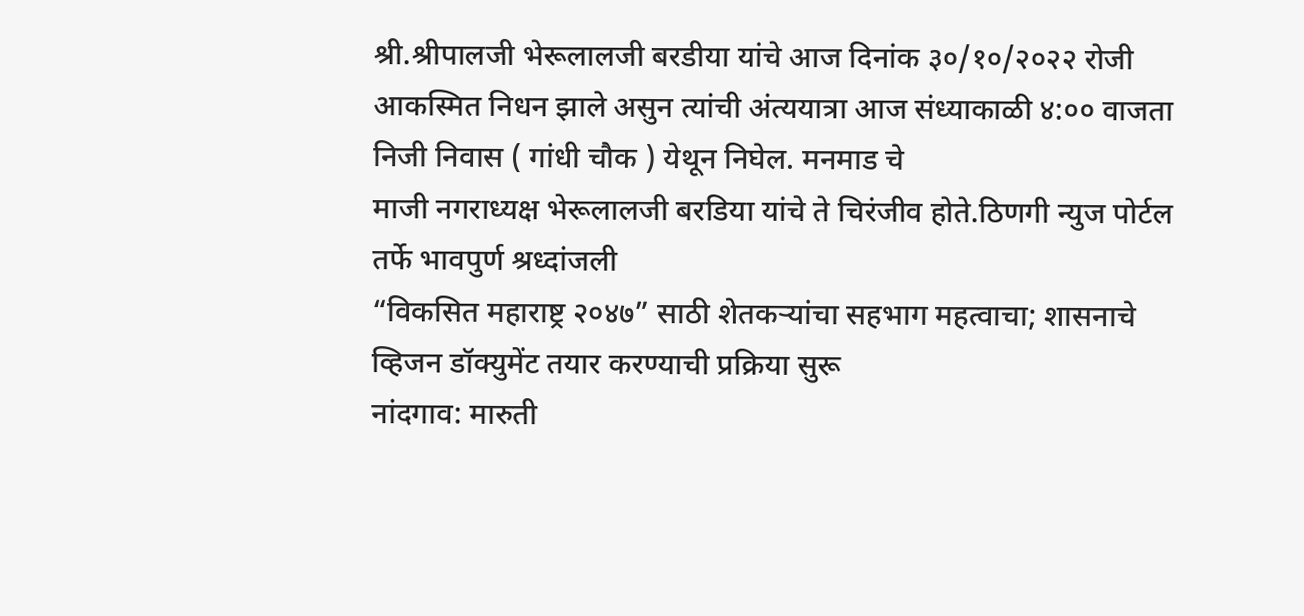श्री.श्रीपालजी भेरूलालजी बरडीया यांचे आज दिनांक ३०/१०/२०२२ रोजी आकस्मित निधन झाले असुन त्यांची अंत्ययात्रा आज संध्याकाळी ४:०० वाजता निजी निवास ( गांधी चौक ) येथून निघेल. मनमाड चे
माजी नगराध्यक्ष भेरूलालजी बरडिया यांचे ते चिरंजीव होते.ठिणगी न्युज पोर्टल तर्फे भावपुर्ण श्रध्दांजली
“विकसित महाराष्ट्र २०४७” साठी शेतकऱ्यांचा सहभाग महत्वाचा; शासनाचे व्हिजन डॉक्युमेंट तयार करण्याची प्रक्रिया सुरू
नांदगाव: मारुती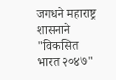जगधने महाराष्ट्र शासनाने "विकसित भारत २०४७"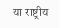या राष्ट्रीय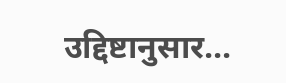उद्दिष्टानुसार...